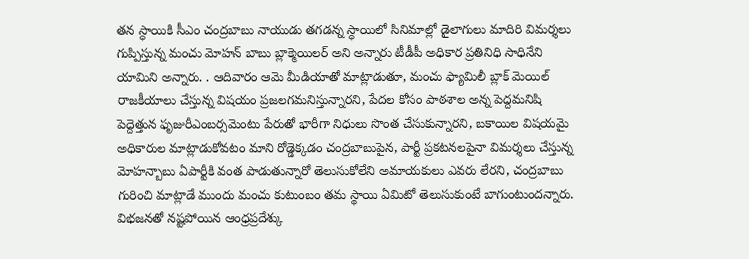తన స్ధాయికి సీఎం చంద్రబాబు నాయుడు తగడన్న స్ధాయిలో సినిమాల్లో డైలాగులు మాదిరి విమర్శలు గుప్పిస్తున్న మంచు మోహన్ బాబు బ్లాక్మెయిలర్ అని అన్నారు టీడీపీ అధికార ప్రతినిధి సాధినేని యామిని అన్నారు. . ఆదివారం ఆమె మీడియాతో మాట్లాడుతూ, మంచు ఫ్యామిలీ బ్లాక్ మెయిల్ రాజకీయాలు చేస్తున్న విషయం ప్రజలగమనిస్తున్నారని, పేదల కోసం పాఠశాల అన్న పెద్దమనిషి పెద్దెత్తున ఫృజురీఎంబర్సమెంటు పేరుతో భారీగా నిధులు సొంత చేసుకున్నారని, బకాయిల విషయమై అధికారుల మాట్లాడుకోవటం మాని రోడ్డెక్కడం చంద్రబాబుపైన, పార్టీ ప్రకటనలపైనా విమర్శలు చేస్తున్న మోహన్బాబు ఏపార్టీకి వంత పాడుతున్నారో తెలుసుకోలేని అమాయకులు ఎవరు లేరని, చంద్రబాబు గురించి మాట్లాడే ముందు మంచు కుటుంబం తమ స్థాయి ఏమిటో తెలుసుకుంటే బాగుంటుందన్నారు. విభజనతో నష్టపోయిన ఆంధ్రప్రదేశ్కు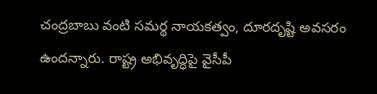చంద్రబాబు వంటి సమర్థ నాయకత్వం, దూరదృష్టి అవసరం ఉందన్నారు. రాష్ట్ర అభివృద్ధిపై వైసీపీ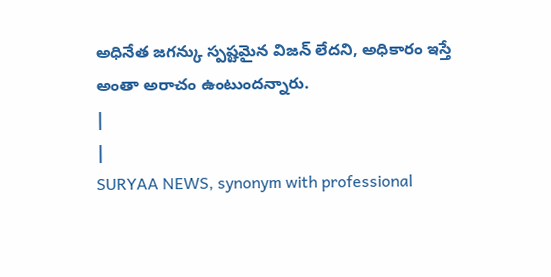అధినేత జగన్కు స్పష్టమైన విజన్ లేదని, అధికారం ఇస్తే అంతా అరాచం ఉంటుందన్నారు.
|
|
SURYAA NEWS, synonym with professional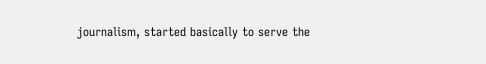journalism, started basically to serve the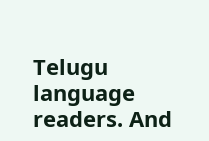Telugu language readers. And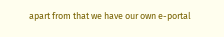apart from that we have our own e-portal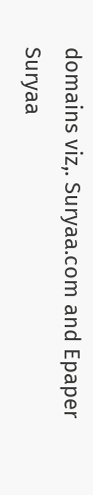domains viz,. Suryaa.com and Epaper Suryaa